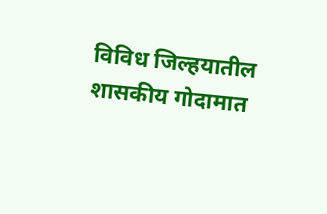विविध जिल्हयातील शासकीय गोदामात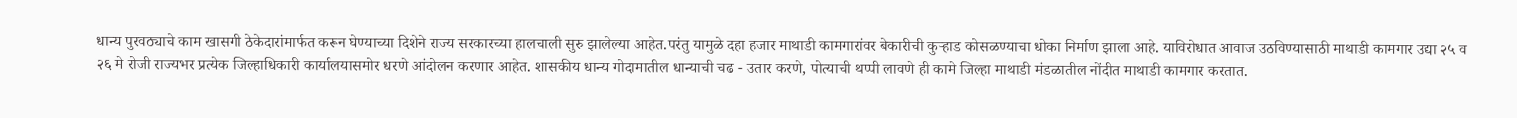धान्य पुरवठ्याचे काम खासगी ठेकेदारांमार्फत करून घेण्याच्या दिशेने राज्य सरकारच्या हालचाली सुरु झालेल्या आहेत.परंतु यामुळे दहा हजार माथाडी कामगारांवर बेकारीची कुऱ्हाड कोसळण्याचा धोका निर्माण झाला आहे. याविरोधात आवाज उठविण्यासाठी माथाडी कामगार उद्या २५ व २६ मे रोजी राज्यभर प्रत्येक जिल्हाधिकारी कार्यालयासमोर धरणे आंदोलन करणार आहेत. शासकीय धान्य गोदामातील धान्याची चढ - उतार करणे, पोत्याची थप्पी लावणे ही कामे जिल्हा माथाडी मंडळातील नोंदीत माथाडी कामगार करतात.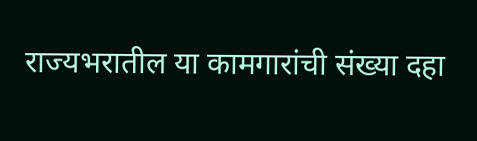राज्यभरातील या कामगारांची संख्या दहा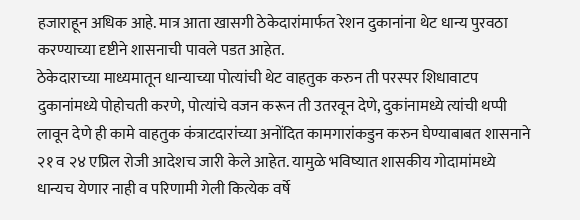हजाराहून अधिक आहे. मात्र आता खासगी ठेकेदारांमार्फत रेशन दुकानांना थेट धान्य पुरवठा करण्याच्या दृष्टीने शासनाची पावले पडत आहेत.
ठेकेदाराच्या माध्यमातून धान्याच्या पोत्यांची थेट वाहतुक करुन ती परस्पर शिधावाटप दुकानांमध्ये पोहोचती करणे, पोत्यांचे वजन करून ती उतरवून देणे, दुकांनामध्ये त्यांची थप्पी लावून देणे ही कामे वाहतुक कंत्राटदारांच्या अनोंदित कामगारांकडुन करुन घेण्याबाबत शासनाने २१ व २४ एप्रिल रोजी आदेशच जारी केले आहेत. यामुळे भविष्यात शासकीय गोदामांमध्ये धान्यच येणार नाही व परिणामी गेली कित्येक वर्षे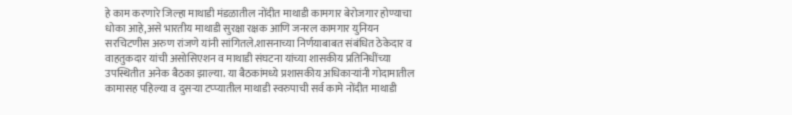हे काम करणारे जिल्हा माथाडी मंडळातील नोंदीत माथाडी कामगार बेरोजगार होण्याचा धोका आहे,असे भारतीय माथाडी सुरक्षा रक्षक आणि जनरल कामगार युनियन सरचिटणीस अरुण रांजणे यांनी सांगितले.शासनाच्या निर्णयाबाबत संबंधित ठेकेदार व वाहतुकदार यांची असोसिएशन व माथाडी संघटना यांच्या शासकीय प्रतिनिधींच्या उपस्थितीत अनेक बैठका झाल्या. या बैठकांमध्ये प्रशासकीय अधिकाऱ्यांनी गोदामातील कामासह पहिल्या व दुसऱ्या टप्प्यातील माथाडी स्वरुपाची सर्व कामे नोंदीत माथाडी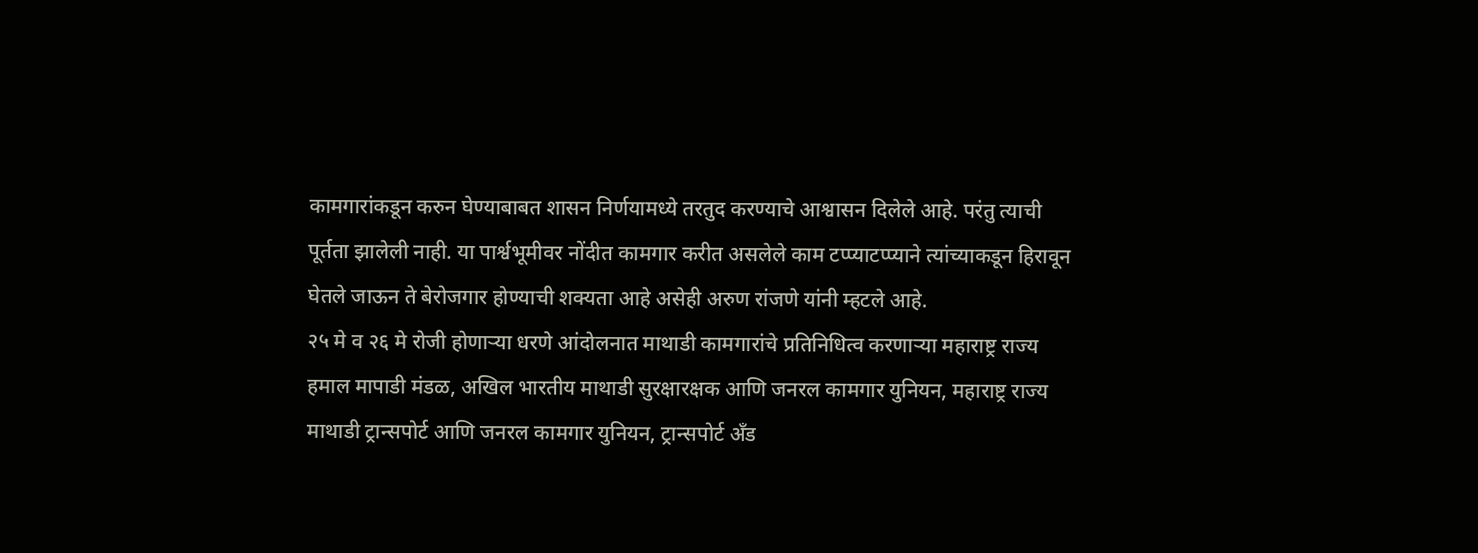कामगारांकडून करुन घेण्याबाबत शासन निर्णयामध्ये तरतुद करण्याचे आश्वासन दिलेले आहे. परंतु त्याची पूर्तता झालेली नाही. या पार्श्वभूमीवर नोंदीत कामगार करीत असलेले काम टप्प्याटप्प्याने त्यांच्याकडून हिरावून घेतले जाऊन ते बेरोजगार होण्याची शक्यता आहे असेही अरुण रांजणे यांनी म्हटले आहे.
२५ मे व २६ मे रोजी होणाऱ्या धरणे आंदोलनात माथाडी कामगारांचे प्रतिनिधित्व करणाऱ्या महाराष्ट्र राज्य हमाल मापाडी मंडळ, अखिल भारतीय माथाडी सुरक्षारक्षक आणि जनरल कामगार युनियन, महाराष्ट्र राज्य माथाडी ट्रान्सपोर्ट आणि जनरल कामगार युनियन, ट्रान्सपोर्ट अँड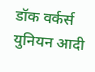डॉक वर्कर्स युनियन आदी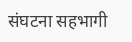संघटना सहभागी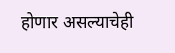होणार असल्याचेही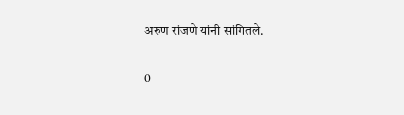अरुण रांजणे यांनी सांगितले.

0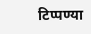टिप्पण्या